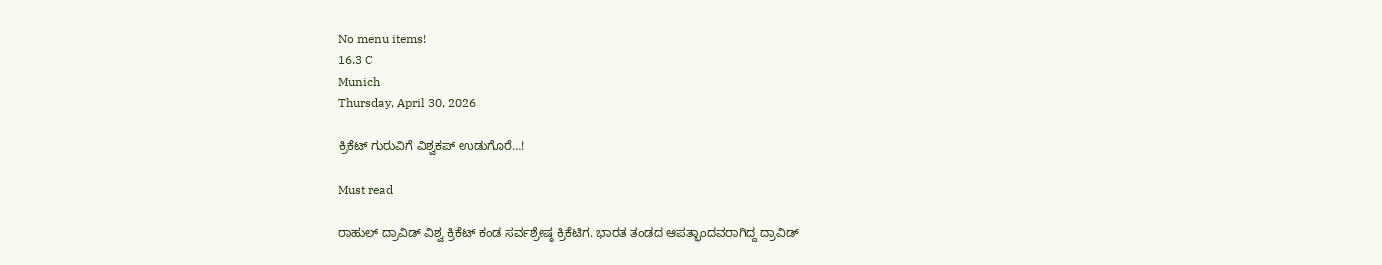No menu items!
16.3 C
Munich
Thursday, April 30, 2026

ಕ್ರಿಕೆಟ್ ಗುರುವಿಗೆ‌ ವಿಶ್ವಕಪ್ ಉಡುಗೊರೆ…!

Must read

ರಾಹುಲ್ ದ್ರಾವಿಡ್ ವಿಶ್ವ ಕ್ರಿಕೆಟ್ ಕಂಡ ಸರ್ವಶ್ರೇಷ್ಠ ಕ್ರಿಕೆಟಿಗ. ಭಾರತ ತಂಡದ ಆಪತ್ಭಾಂದವರಾಗಿದ್ದ ದ್ರಾವಿಡ್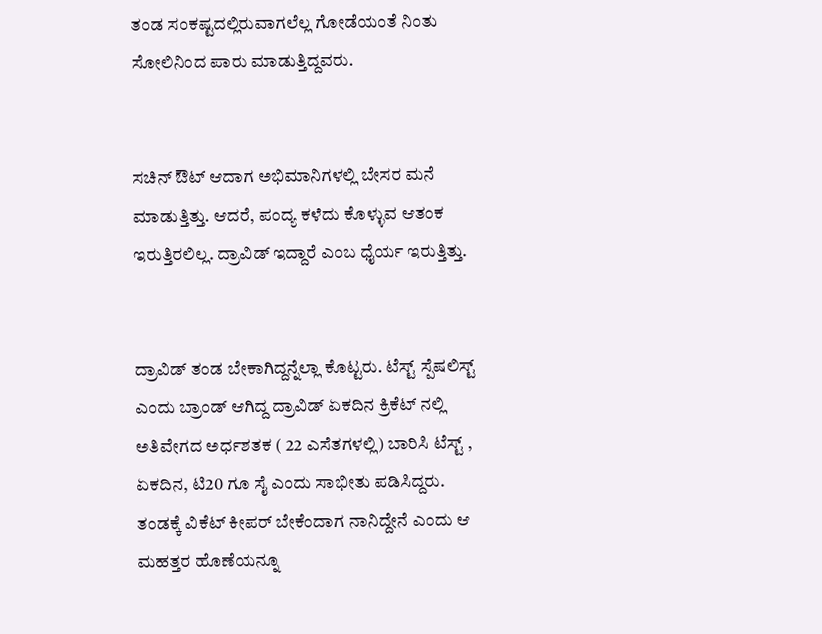ತಂಡ ಸಂಕಷ್ಟದಲ್ಲಿರುವಾಗಲೆಲ್ಲ ಗೋಡೆಯಂತೆ ನಿಂತು ಸೋಲಿನಿಂದ ಪಾರು ಮಾಡುತ್ತಿದ್ದವರು.


ಸಚಿನ್ ಔಟ್ ಆದಾಗ ಅಭಿಮಾನಿಗಳಲ್ಲಿ ಬೇಸರ ಮನೆ ಮಾಡುತ್ತಿತ್ತು. ಆದರೆ, ಪಂದ್ಯ ಕಳೆದು‌ ಕೊಳ್ಳುವ ಆತಂಕ ಇರುತ್ತಿರಲಿಲ್ಲ. ದ್ರಾವಿಡ್ ಇದ್ದಾರೆ ಎಂಬ ಧೈರ್ಯ ಇರುತ್ತಿತ್ತು.


ದ್ರಾವಿಡ್ ತಂಡ ಬೇಕಾಗಿದ್ದನ್ನೆಲ್ಲಾ ಕೊಟ್ಟರು. ಟೆಸ್ಟ್ ಸ್ಪೆಷಲಿಸ್ಟ್ ಎಂದು ಬ್ರಾಂಡ್ ಆಗಿದ್ದ ದ್ರಾವಿಡ್ ಏಕದಿನ ಕ್ರಿಕೆಟ್ ನಲ್ಲಿ ಅತಿವೇಗದ ಅರ್ಧಶತಕ ( 22 ಎಸೆತಗಳಲ್ಲಿ) ಬಾರಿಸಿ ಟೆಸ್ಟ್ , ಏಕದಿನ, ಟಿ‌20 ಗೂ ಸೈ ಎಂದು ಸಾಭೀತು ಪಡಿಸಿದ್ದರು. ತಂಡಕ್ಕೆ ವಿಕೆಟ್ ಕೀಪರ್ ಬೇಕೆಂದಾಗ ನಾನಿದ್ದೇನೆ ಎಂದು ಆ ಮಹತ್ತರ ಹೊಣೆಯನ್ನೂ‌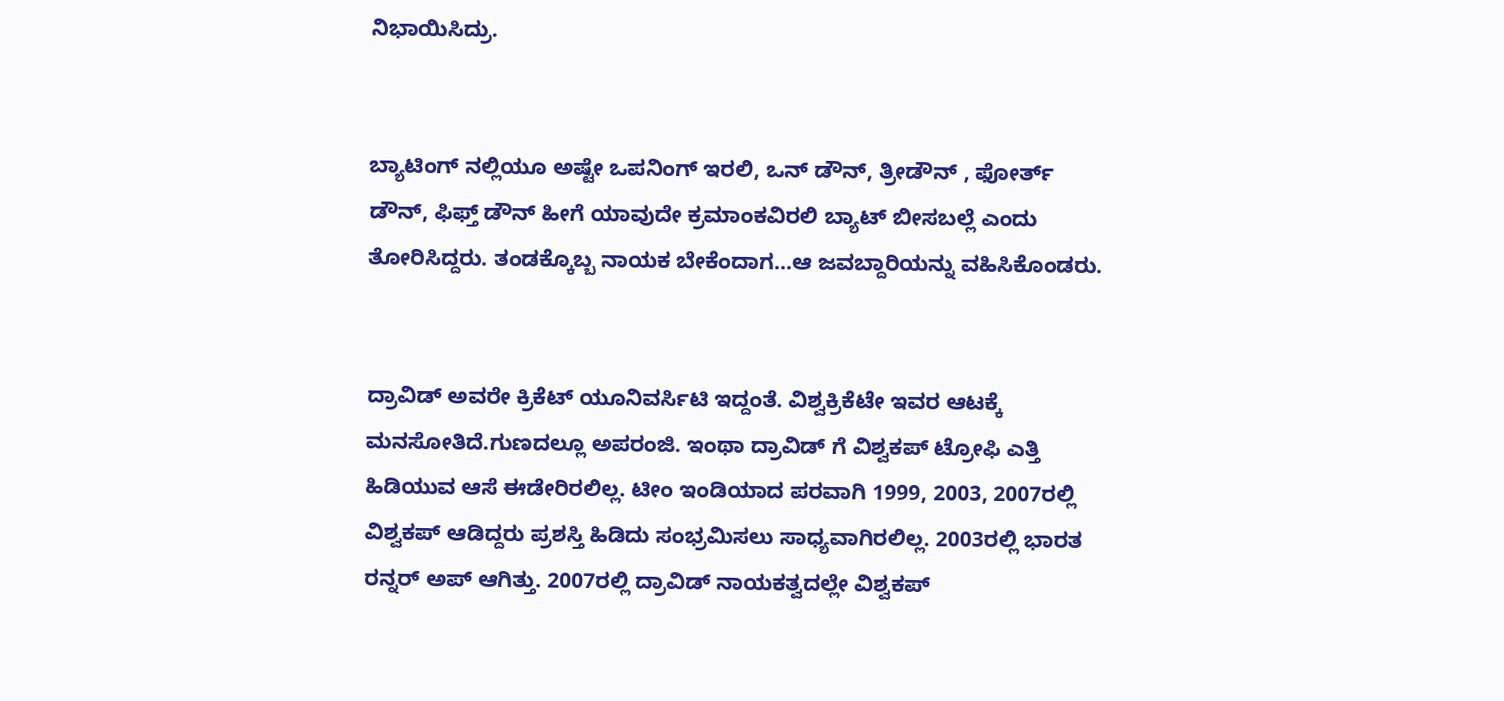ನಿಭಾಯಿಸಿದ್ರು.


ಬ್ಯಾಟಿಂಗ್ ನಲ್ಲಿಯೂ ಅಷ್ಟೇ ಒಪನಿಂಗ್ ಇರಲಿ, ಒನ್ ಡೌನ್, ತ್ರೀಡೌನ್ , ಫೋರ್ತ್ ಡೌನ್, ಫಿಫ್ತ್ ಡೌನ್ ಹೀಗೆ ಯಾವುದೇ ಕ್ರಮಾಂಕವಿರಲಿ ಬ್ಯಾಟ್ ಬೀಸಬಲ್ಲೆ ಎಂದು‌ ತೋರಿಸಿದ್ದರು. ತಂಡಕ್ಕೊಬ್ಬ ನಾಯಕ ಬೇಕೆಂದಾಗ…ಆ ಜವಬ್ದಾರಿಯನ್ನು ವಹಿಸಿಕೊಂಡರು.


ದ್ರಾವಿಡ್ ಅವರೇ ಕ್ರಿಕೆಟ್ ಯೂನಿವರ್ಸಿಟಿ ಇದ್ದಂತೆ. ವಿಶ್ವಕ್ರಿಕೆಟೇ ಇವರ ಆಟಕ್ಕೆ ಮನಸೋತಿದೆ.ಗುಣದಲ್ಲೂ ಅಪರಂಜಿ. ಇಂಥಾ ದ್ರಾವಿಡ್ ಗೆ ವಿಶ್ವಕಪ್ ಟ್ರೋಫಿ ಎತ್ತಿ ಹಿಡಿಯುವ ಆಸೆ ಈಡೇರಿರಲಿಲ್ಲ. ಟೀಂ ಇಂಡಿಯಾದ ಪರವಾಗಿ 1999, 2003, 2007ರಲ್ಲಿ ವಿಶ್ವಕಪ್ ಆಡಿದ್ದರು ಪ್ರಶಸ್ತಿ ಹಿಡಿದು ಸಂಭ್ರಮಿಸಲು ಸಾಧ್ಯವಾಗಿರಲಿಲ್ಲ. 2003ರಲ್ಲಿ ಭಾರತ ರನ್ನರ್ ಅಪ್ ಆಗಿತ್ತು. 2007ರಲ್ಲಿ ದ್ರಾವಿಡ್ ನಾಯಕತ್ವದಲ್ಲೇ ವಿಶ್ವಕಪ್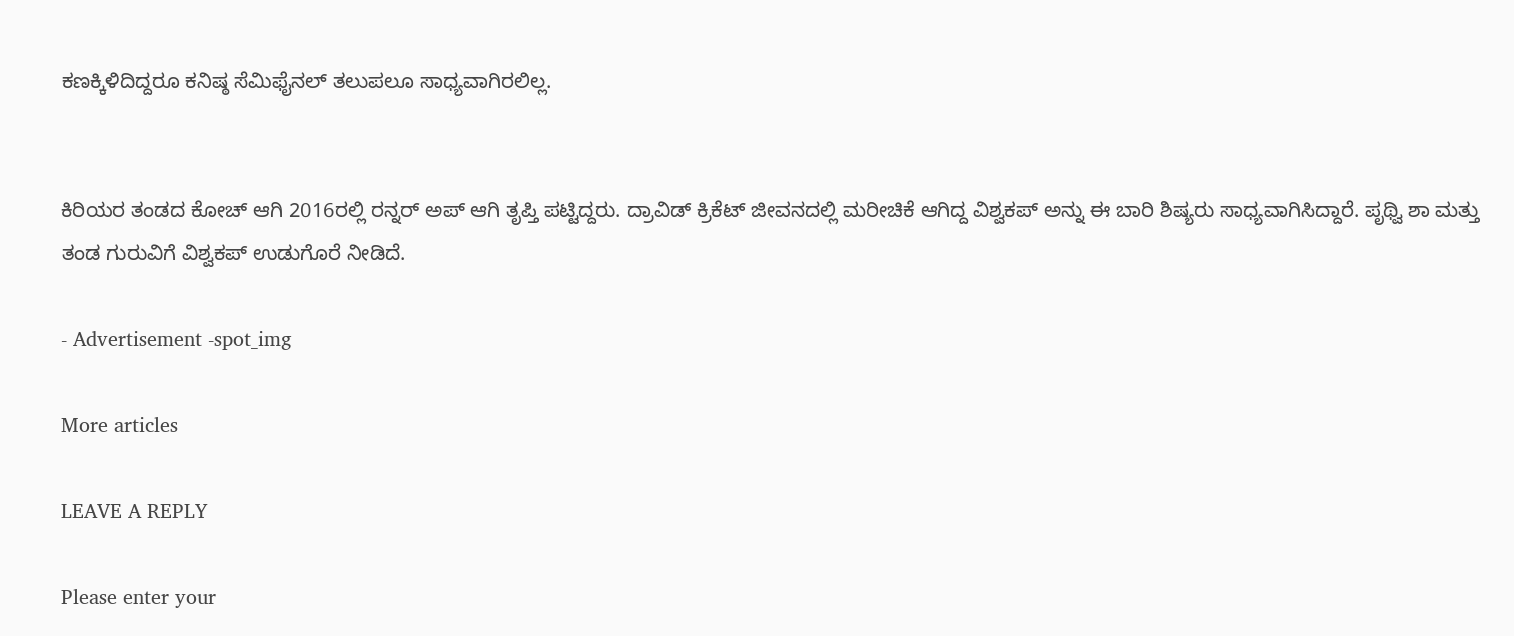ಕಣಕ್ಕಿಳಿದಿದ್ದರೂ ಕನಿಷ್ಠ ಸೆಮಿಫೈನಲ್ ತಲುಪಲೂ ಸಾಧ್ಯವಾಗಿರಲಿಲ್ಲ.


ಕಿರಿಯರ ತಂಡದ ಕೋಚ್ ಆಗಿ 2016ರಲ್ಲಿ ರನ್ನರ್ ಅಪ್ ಆಗಿ ತೃಪ್ತಿ ಪಟ್ಟಿದ್ದರು. ದ್ರಾವಿಡ್ ಕ್ರಿಕೆಟ್ ಜೀವನದಲ್ಲಿ ಮರೀಚಿಕೆ ಆಗಿದ್ದ ವಿಶ್ವಕಪ್ ಅನ್ನು ಈ ಬಾರಿ ಶಿಷ್ಯರು ಸಾಧ್ಯವಾಗಿಸಿದ್ದಾರೆ. ಪೃಥ್ವಿ‌ ಶಾ‌ ಮತ್ತು ತಂಡ ಗುರುವಿಗೆ ವಿಶ್ವಕಪ್ ಉಡುಗೊರೆ ನೀಡಿದೆ.

- Advertisement -spot_img

More articles

LEAVE A REPLY

Please enter your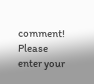comment!
Please enter your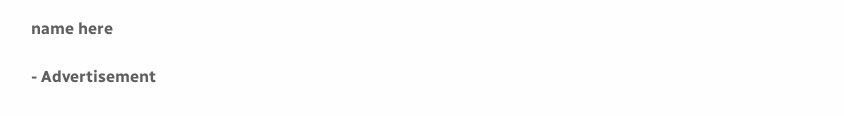name here

- Advertisement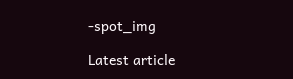-spot_img

Latest article